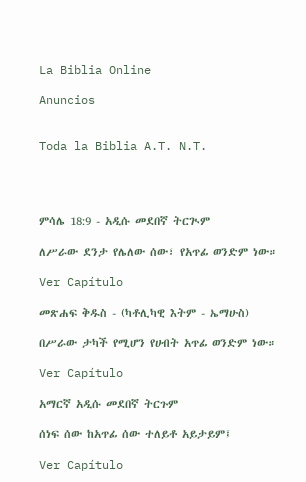La Biblia Online

Anuncios


Toda la Biblia A.T. N.T.




ምሳሌ 18:9 - አዲሱ መደበኛ ትርጒም

ለሥራው ደንታ የሌለው ሰው፣ የአጥፊ ወንድም ነው።

Ver Capítulo

መጽሐፍ ቅዱስ - (ካቶሊካዊ እትም - ኤማሁስ)

በሥራው ታካች የሚሆን የሀብት አጥፊ ወንድም ነው።

Ver Capítulo

አማርኛ አዲሱ መደበኛ ትርጉም

ሰነፍ ሰው ከአጥፊ ሰው ተለይቶ አይታይም፤

Ver Capítulo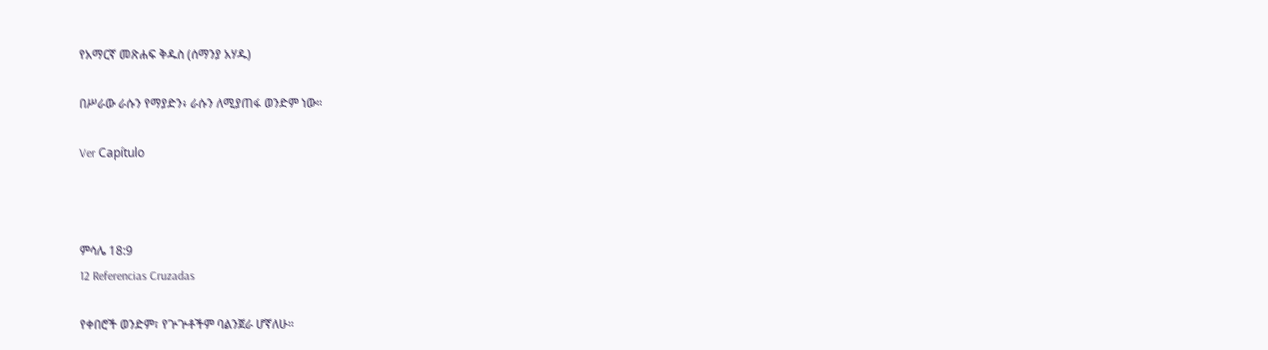የአማርኛ መጽሐፍ ቅዱስ (ሰማንያ አሃዱ)

በሥራው ራሱን የማያድን፥ ራሱን ለሚያጠፋ ወንድም ነው።

Ver Capítulo



ምሳሌ 18:9
12 Referencias Cruzadas

የቀበሮች ወንድም፣ የጕጕቶችም ባልንጀራ ሆኛለሁ።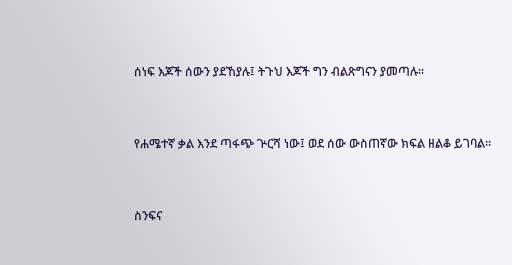ሰነፍ እጆች ሰውን ያደኸያሉ፤ ትጉህ እጆች ግን ብልጽግናን ያመጣሉ።


የሐሜተኛ ቃል እንደ ጣፋጭ ጕርሻ ነው፤ ወደ ሰው ውስጠኛው ክፍል ዘልቆ ይገባል።


ስንፍና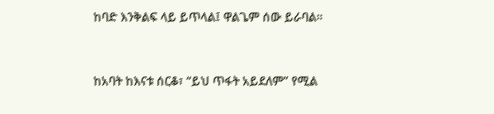ከባድ እንቅልፍ ላይ ይጥላል፤ ዋልጌም ሰው ይራባል።


ከአባት ከእናቱ ሰርቆ፣ “ይህ ጥፋት አይደለም” የሚል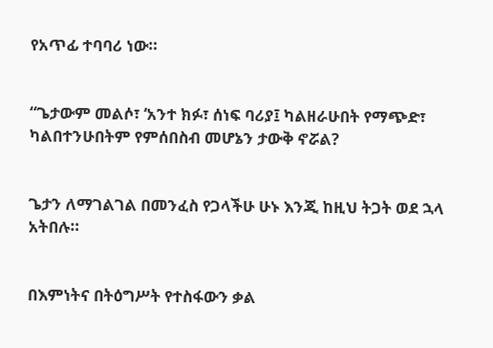የአጥፊ ተባባሪ ነው።


“ጌታውም መልሶ፣ ‘አንተ ክፉ፣ ሰነፍ ባሪያ፤ ካልዘራሁበት የማጭድ፣ ካልበተንሁበትም የምሰበስብ መሆኔን ታውቅ ኖሯል?


ጌታን ለማገልገል በመንፈስ የጋላችሁ ሁኑ እንጂ ከዚህ ትጋት ወደ ኋላ አትበሉ።


በእምነትና በትዕግሥት የተስፋውን ቃል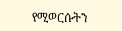የሚወርሱትን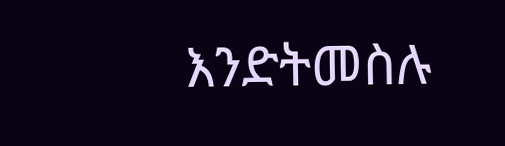እንድትመስሉ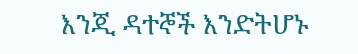እንጂ ዳተኞች እንድትሆኑ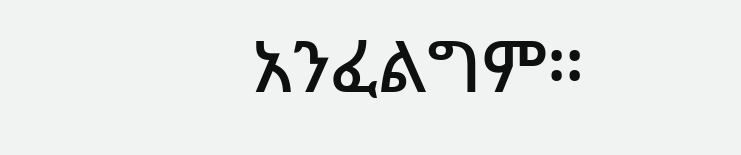አንፈልግም።